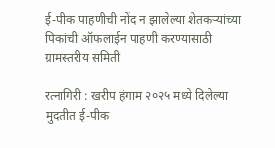ई-पीक पाहणीची नोंद न झालेल्या शेतकऱ्यांच्या पिकांची ऑफलाईन पाहणी करण्यासाठी ग्रामस्तरीय समिती

रत्नागिरी : खरीप हंगाम २०२५ मध्ये दिलेल्या मुदतीत ई-पीक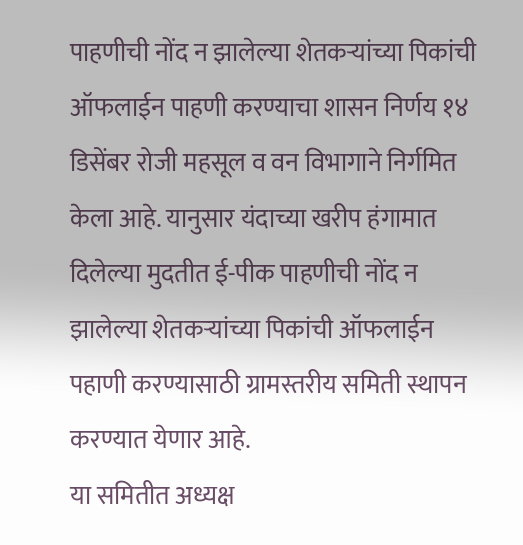पाहणीची नोंद न झालेल्या शेतकऱ्यांच्या पिकांची ऑफलाईन पाहणी करण्याचा शासन निर्णय १४ डिसेंबर रोजी महसूल व वन विभागाने निर्गमित केला आहे. यानुसार यंदाच्या खरीप हंगामात दिलेल्या मुदतीत ई-पीक पाहणीची नोंद न झालेल्या शेतकऱ्यांच्या पिकांची ऑफलाईन पहाणी करण्यासाठी ग्रामस्तरीय समिती स्थापन करण्यात येणार आहे.
या समितीत अध्यक्ष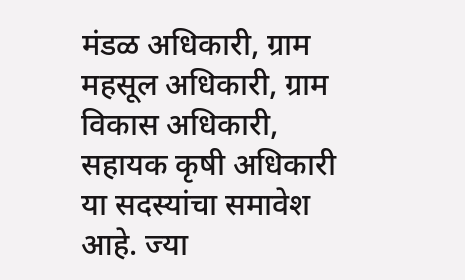मंडळ अधिकारी, ग्राम महसूल अधिकारी, ग्राम विकास अधिकारी, सहायक कृषी अधिकारी या सदस्यांचा समावेश आहे. ज्या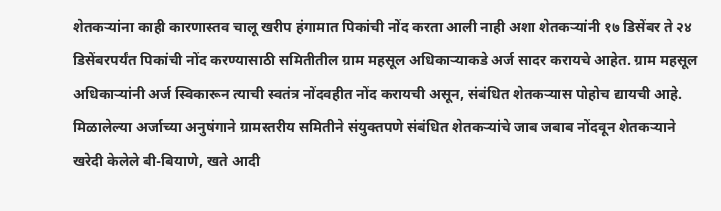शेतकऱ्यांना काही कारणास्तव चालू खरीप हंगामात पिकांची नोंद करता आली नाही अशा शेतकऱ्यांनी १७ डिसेंबर ते २४ डिसेंबरपर्यंत पिकांची नोंद करण्यासाठी समितीतील ग्राम महसूल अधिकाऱ्याकडे अर्ज सादर करायचे आहेत. ग्राम महसूल अधिकाऱ्यांनी अर्ज स्विकारून त्याची स्वतंत्र नोंदवहीत नोंद करायची असून, संबंधित शेतकऱ्यास पोहोच द्यायची आहे.
मिळालेल्या अर्जाच्या अनुषंगाने ग्रामस्तरीय समितीने संयुक्तपणे संबंधित शेतकऱ्यांचे जाब जबाब नोंदवून शेतकऱ्याने खरेदी केलेले बी-बियाणे, खते आदी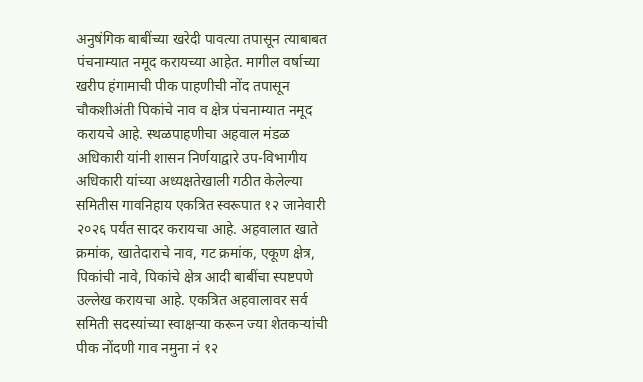अनुषंगिक बाबींच्या खरेदी पावत्या तपासून त्याबाबत पंचनाम्यात नमूद करायच्या आहेत. मागील वर्षाच्या खरीप हंगामाची पीक पाहणीची नोंद तपासून चौकशीअंती पिकांचे नाव व क्षेत्र पंचनाम्यात नमूद करायचे आहे. स्थळपाहणीचा अहवाल मंडळ अधिकारी यांनी शासन निर्णयाद्वारे उप-विभागीय अधिकारी यांच्या अध्यक्षतेखाली गठीत केलेल्या समितीस गावनिहाय एकत्रित स्वरूपात १२ जानेवारी २०२६ पर्यंत सादर करायचा आहे. अहवालात खाते क्रमांक, खातेदाराचे नाव, गट क्रमांक, एकूण क्षेत्र, पिकांची नावे, पिकांचे क्षेत्र आदी बाबींचा स्पष्टपणे उल्लेख करायचा आहे. एकत्रित अहवालावर सर्व समिती सदस्यांच्या स्वाक्षऱ्या करून ज्या शेतकऱ्यांची पीक नोंदणी गाव नमुना नं १२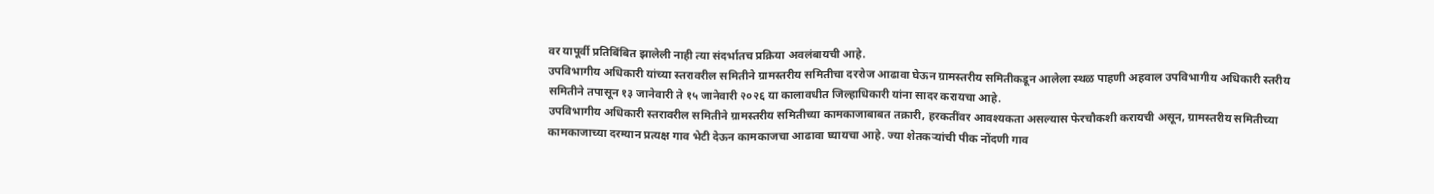वर यापूर्वी प्रतिबिंबित झालेली नाही त्या संदर्भातच प्रक्रिया अवलंबायची आहे.
उपविभागीय अधिकारी यांच्या स्तरावरील समितीने ग्रामस्तरीय समितीचा दररोज आढावा घेऊन ग्रामस्तरीय समितीकडून आलेला स्थळ पाहणी अहवाल उपविभागीय अधिकारी स्तरीय समितीने तपासून १३ जानेवारी ते १५ जानेवारी २०२६ या कालावधीत जिल्हाधिकारी यांना सादर करायचा आहे.
उपविभागीय अधिकारी स्तरावरील समितीने ग्रामस्तरीय समितीच्या कामकाजाबाबत तक्रारी, हरकतींवर आवश्यकता असल्यास फेरचौकशी करायची असून, ग्रामस्तरीय समितीच्या कामकाजाच्या दरम्यान प्रत्यक्ष गाव भेटी देऊन कामकाजचा आढावा घ्यायचा आहे. ज्या शेतकऱ्यांची पीक नोंदणी गाव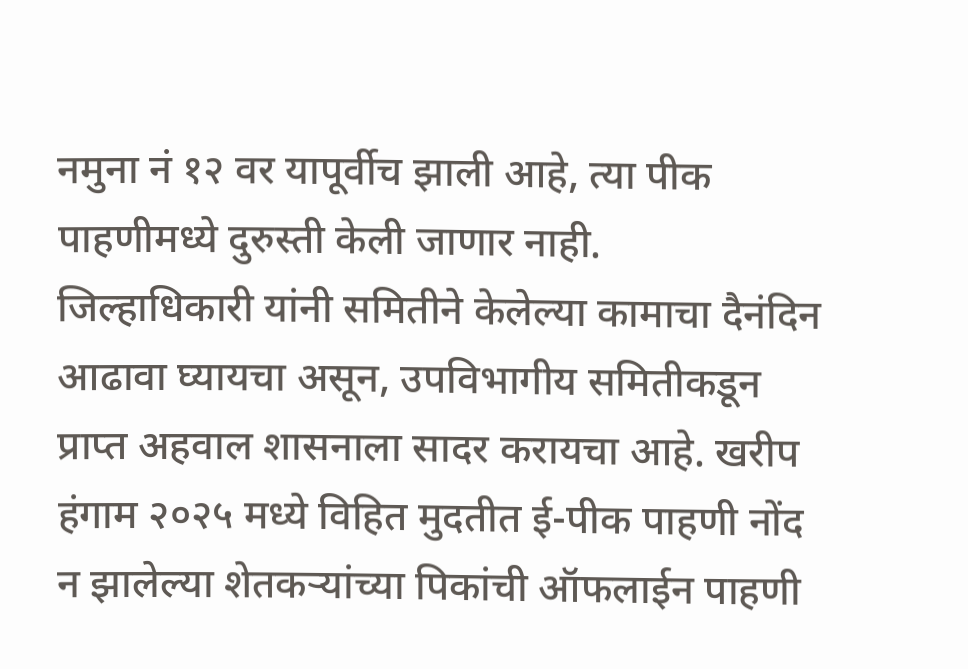नमुना नं १२ वर यापूर्वीच झाली आहे, त्या पीक पाहणीमध्ये दुरुस्ती केली जाणार नाही.
जिल्हाधिकारी यांनी समितीने केलेल्या कामाचा दैनंदिन आढावा घ्यायचा असून, उपविभागीय समितीकडून प्राप्त अहवाल शासनाला सादर करायचा आहे. खरीप हंगाम २०२५ मध्ये विहित मुदतीत ई-पीक पाहणी नोंद न झालेल्या शेतकऱ्यांच्या पिकांची ऑफलाईन पाहणी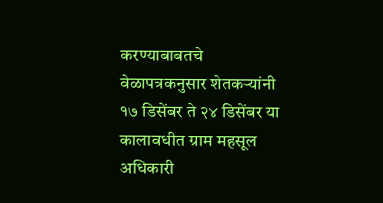करण्याबाबतचे वेळापत्रकनुसार शेतकऱ्यांनी १७ डिसेंबर ते २४ डिसेंबर या कालावधीत ग्राम महसूल अधिकारी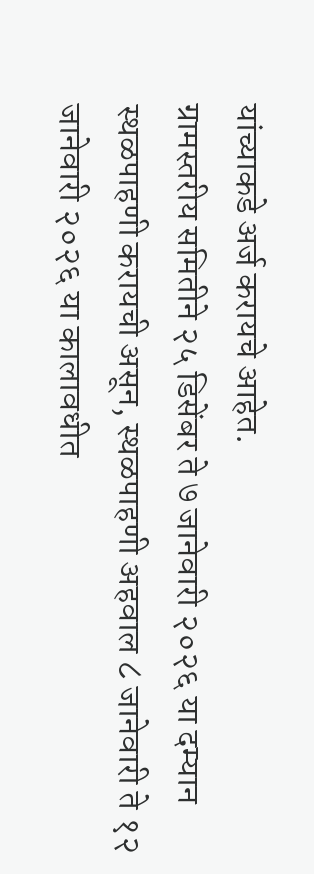यांच्याकडे अर्ज करायचे आहेत.
ग्रामस्तरीय समितीने २५ डिसेंबर ते ७ जानेवारी २०२६ या दम्यान स्थळपाहणी करायची असून, स्थळपाहणी अहवाल ८ जानेवारी ते १२ जानेवारी २०२६ या कालावधीत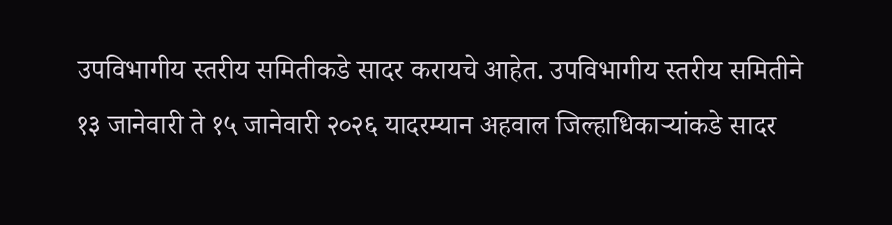उपविभागीय स्तरीय समितीकडे सादर करायचे आहेत. उपविभागीय स्तरीय समितीने १३ जानेवारी ते १५ जानेवारी २०२६ यादरम्यान अहवाल जिल्हाधिकाऱ्यांकडे सादर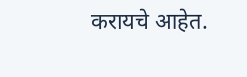करायचे आहेत.